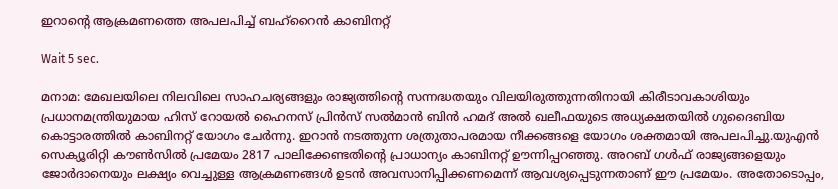ഇറാന്റെ ആക്രമണത്തെ അപലപിച്ച് ബഹ്‌റൈന്‍ കാബിനറ്റ്

Wait 5 sec.

മനാമ: മേഖലയിലെ നിലവിലെ സാഹചര്യങ്ങളും രാജ്യത്തിന്റെ സന്നദ്ധതയും വിലയിരുത്തുന്നതിനായി കിരീടാവകാശിയും പ്രധാനമന്ത്രിയുമായ ഹിസ് റോയല്‍ ഹൈനസ് പ്രിന്‍സ് സല്‍മാന്‍ ബിന്‍ ഹമദ് അല്‍ ഖലീഫയുടെ അധ്യക്ഷതയില്‍ ഗുദൈബിയ കൊട്ടാരത്തില്‍ കാബിനറ്റ് യോഗം ചേര്‍ന്നു. ഇറാന്‍ നടത്തുന്ന ശത്രുതാപരമായ നീക്കങ്ങളെ യോഗം ശക്തമായി അപലപിച്ചു.യുഎന്‍ സെക്യൂരിറ്റി കൗണ്‍സില്‍ പ്രമേയം 2817 പാലിക്കേണ്ടതിന്റെ പ്രാധാന്യം കാബിനറ്റ് ഊന്നിപ്പറഞ്ഞു. അറബ് ഗള്‍ഫ് രാജ്യങ്ങളെയും ജോര്‍ദാനെയും ലക്ഷ്യം വെച്ചുള്ള ആക്രമണങ്ങള്‍ ഉടന്‍ അവസാനിപ്പിക്കണമെന്ന് ആവശ്യപ്പെടുന്നതാണ് ഈ പ്രമേയം. അതോടൊപ്പം,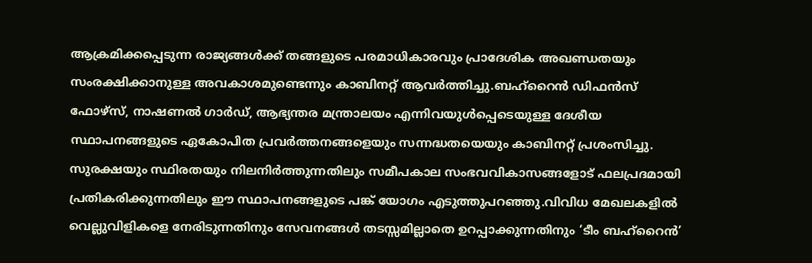ആക്രമിക്കപ്പെടുന്ന രാജ്യങ്ങള്‍ക്ക് തങ്ങളുടെ പരമാധികാരവും പ്രാദേശിക അഖണ്ഡതയും സംരക്ഷിക്കാനുള്ള അവകാശമുണ്ടെന്നും കാബിനറ്റ് ആവര്‍ത്തിച്ചു.ബഹ്‌റൈന്‍ ഡിഫന്‍സ് ഫോഴ്‌സ്, നാഷണല്‍ ഗാര്‍ഡ്, ആഭ്യന്തര മന്ത്രാലയം എന്നിവയുള്‍പ്പെടെയുള്ള ദേശീയ സ്ഥാപനങ്ങളുടെ ഏകോപിത പ്രവര്‍ത്തനങ്ങളെയും സന്നദ്ധതയെയും കാബിനറ്റ് പ്രശംസിച്ചു. സുരക്ഷയും സ്ഥിരതയും നിലനിര്‍ത്തുന്നതിലും സമീപകാല സംഭവവികാസങ്ങളോട് ഫലപ്രദമായി പ്രതികരിക്കുന്നതിലും ഈ സ്ഥാപനങ്ങളുടെ പങ്ക് യോഗം എടുത്തുപറഞ്ഞു.വിവിധ മേഖലകളില്‍ വെല്ലുവിളികളെ നേരിടുന്നതിനും സേവനങ്ങള്‍ തടസ്സമില്ലാതെ ഉറപ്പാക്കുന്നതിനും ‘ടീം ബഹ്‌റൈന്‍’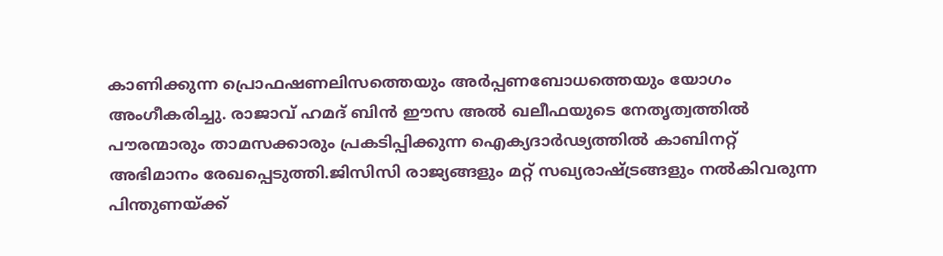കാണിക്കുന്ന പ്രൊഫഷണലിസത്തെയും അര്‍പ്പണബോധത്തെയും യോഗം അംഗീകരിച്ചു. രാജാവ് ഹമദ് ബിന്‍ ഈസ അല്‍ ഖലീഫയുടെ നേതൃത്വത്തില്‍ പൗരന്മാരും താമസക്കാരും പ്രകടിപ്പിക്കുന്ന ഐക്യദാര്‍ഢ്യത്തില്‍ കാബിനറ്റ് അഭിമാനം രേഖപ്പെടുത്തി.ജിസിസി രാജ്യങ്ങളും മറ്റ് സഖ്യരാഷ്ട്രങ്ങളും നല്‍കിവരുന്ന പിന്തുണയ്ക്ക്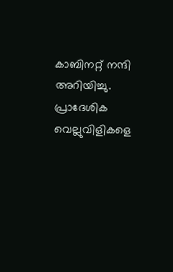കാബിനറ്റ് നന്ദി അറിയിച്ചു. പ്രാദേശിക വെല്ലുവിളികളെ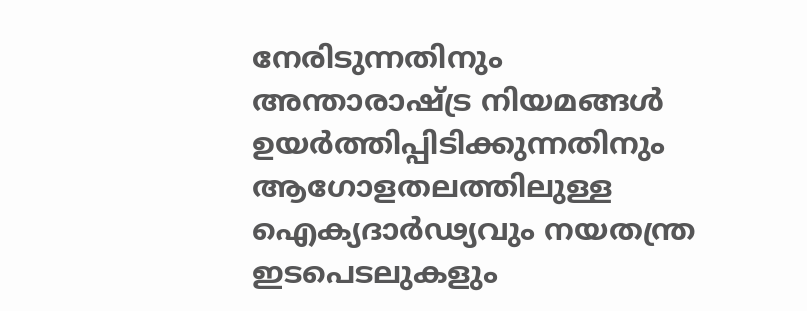നേരിടുന്നതിനും അന്താരാഷ്ട്ര നിയമങ്ങള്‍ ഉയര്‍ത്തിപ്പിടിക്കുന്നതിനും ആഗോളതലത്തിലുള്ള ഐക്യദാര്‍ഢ്യവും നയതന്ത്ര ഇടപെടലുകളും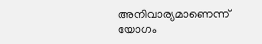അനിവാര്യമാണെന്ന് യോഗം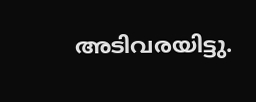അടിവരയിട്ടു.